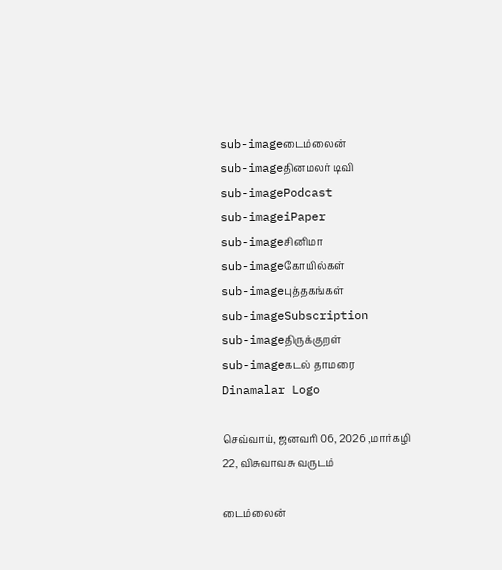sub-imageடைம்லைன்
sub-imageதினமலர் டிவி
sub-imagePodcast
sub-imageiPaper
sub-imageசினிமா
sub-imageகோயில்கள்
sub-imageபுத்தகங்கள்
sub-imageSubscription
sub-imageதிருக்குறள்
sub-imageகடல் தாமரை
Dinamalar Logo

செவ்வாய், ஜனவரி 06, 2026 ,மார்கழி 22, விசுவாவசு வருடம்

டைம்லைன்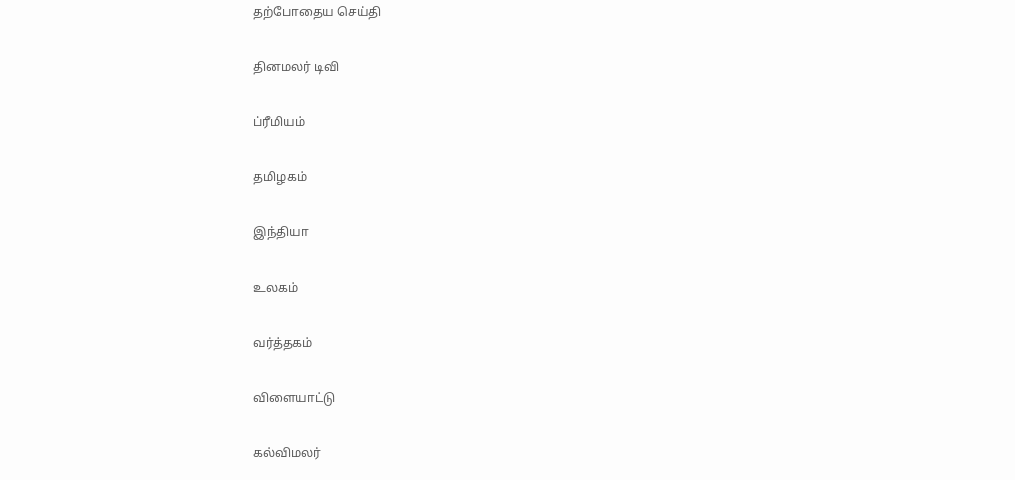தற்போதைய செய்தி


தினமலர் டிவி


ப்ரீமியம்


தமிழகம்


இந்தியா


உலகம்


வர்த்தகம்


விளையாட்டு


கல்விமலர்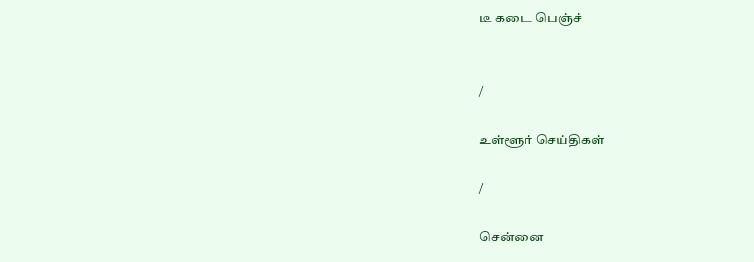டீ கடை பெஞ்ச்


/

உள்ளூர் செய்திகள்

/

சென்னை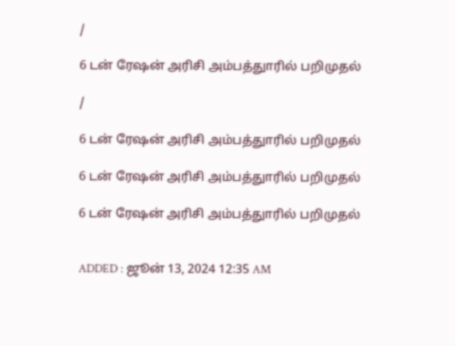/

6 டன் ரேஷன் அரிசி அம்பத்துாரில் பறிமுதல்

/

6 டன் ரேஷன் அரிசி அம்பத்துாரில் பறிமுதல்

6 டன் ரேஷன் அரிசி அம்பத்துாரில் பறிமுதல்

6 டன் ரேஷன் அரிசி அம்பத்துாரில் பறிமுதல்


ADDED : ஜூன் 13, 2024 12:35 AM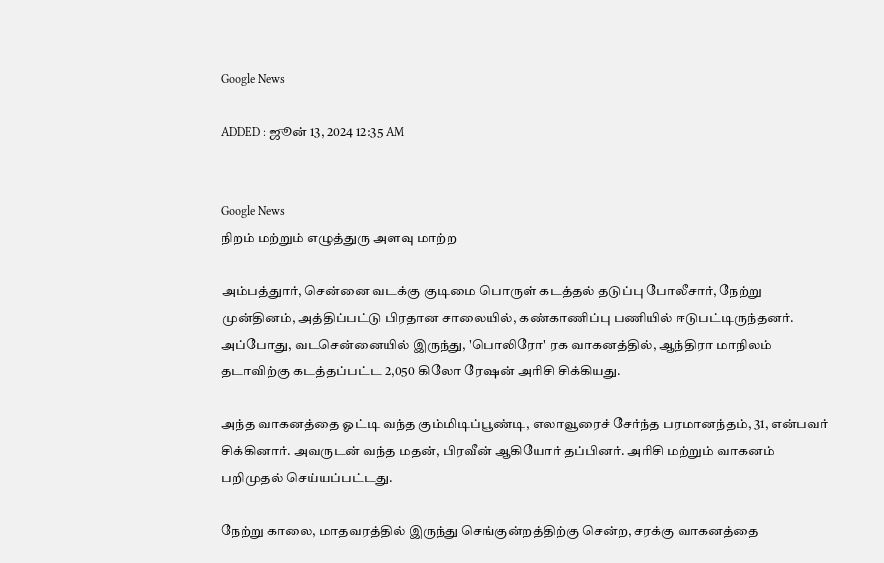Google News

ADDED : ஜூன் 13, 2024 12:35 AM


Google News
நிறம் மற்றும் எழுத்துரு அளவு மாற்ற

அம்பத்துார், சென்னை வடக்கு குடிமை பொருள் கடத்தல் தடுப்பு போலீசார், நேற்று முன்தினம், அத்திப்பட்டு பிரதான சாலையில், கண்காணிப்பு பணியில் ஈடுபட்டிருந்தனர். அப்போது, வடசென்னையில் இருந்து, 'பொலிரோ' ரக வாகனத்தில், ஆந்திரா மாநிலம் தடாவிற்கு கடத்தப்பட்ட 2,050 கிலோ ரேஷன் அரிசி சிக்கியது.

அந்த வாகனத்தை ஓட்டி வந்த கும்மிடிப்பூண்டி, எலாவூரைச் சேர்ந்த பரமானந்தம், 31, என்பவர் சிக்கினார். அவருடன் வந்த மதன், பிரவீன் ஆகியோர் தப்பினர். அரிசி மற்றும் வாகனம் பறிமுதல் செய்யப்பட்டது.

நேற்று காலை, மாதவரத்தில் இருந்து செங்குன்றத்திற்கு சென்ற, சரக்கு வாகனத்தை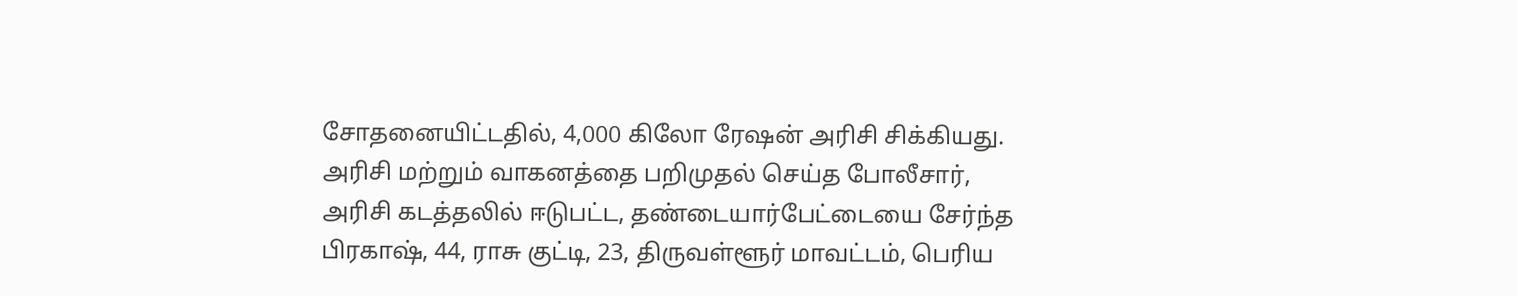சோதனையிட்டதில், 4,000 கிலோ ரேஷன் அரிசி சிக்கியது. அரிசி மற்றும் வாகனத்தை பறிமுதல் செய்த போலீசார், அரிசி கடத்தலில் ஈடுபட்ட, தண்டையார்பேட்டையை சேர்ந்த பிரகாஷ், 44, ராசு குட்டி, 23, திருவள்ளூர் மாவட்டம், பெரிய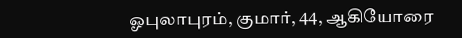ஓபுலாபுரம், குமார், 44, ஆகியோரை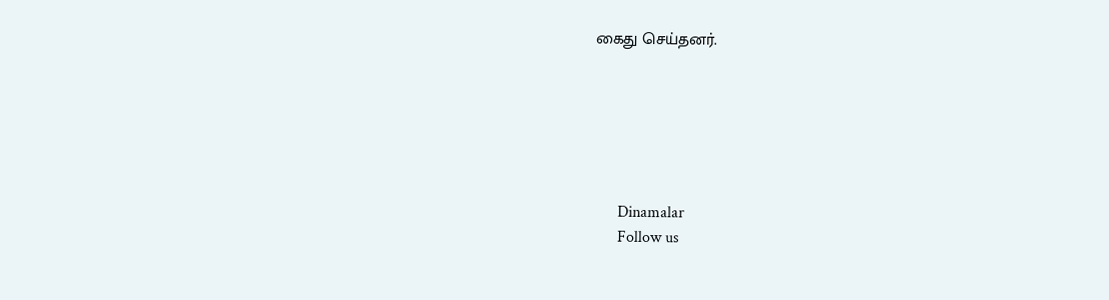கைது செய்தனர்.






      Dinamalar
      Follow us